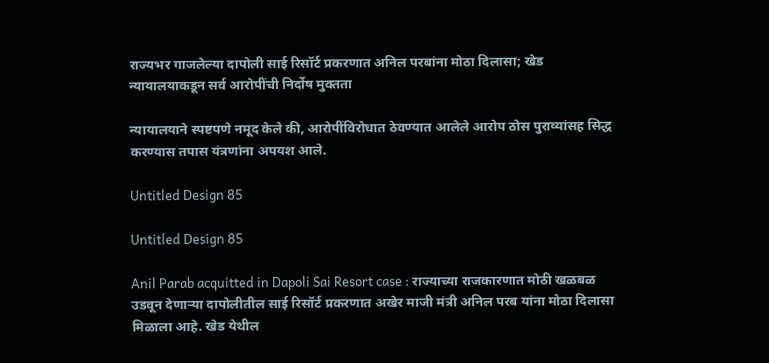राज्यभर गाजलेल्या दापोली साई रिसॉर्ट प्रकरणात अनिल परबांना मोठा दिलासा; खेड न्यायालयाकडून सर्व आरोपींची निर्दोष मुक्तता

न्यायालयाने स्पष्टपणे नमूद केले की, आरोपींविरोधात ठेवण्यात आलेले आरोप ठोस पुराव्यांसह सिद्ध करण्यास तपास यंत्रणांना अपयश आले.

Untitled Design 85

Untitled Design 85

Anil Parab acquitted in Dapoli Sai Resort case : राज्याच्या राजकारणात मोठी खळबळ उडवून देणाऱ्या दापोलीतील साई रिसॉर्ट प्रकरणात अखेर माजी मंत्री अनिल परब यांना मोठा दिलासा मिळाला आहे. खेड येथील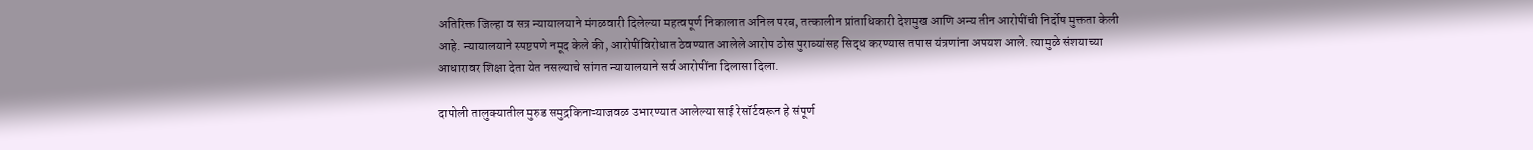अतिरिक्त जिल्हा व सत्र न्यायालयाने मंगळवारी दिलेल्या महत्वपूर्ण निकालात अनिल परब, तत्कालीन प्रांताधिकारी देशमुख आणि अन्य तीन आरोपींची निर्दोष मुक्तता केली आहे. न्यायालयाने स्पष्टपणे नमूद केले की, आरोपींविरोधात ठेवण्यात आलेले आरोप ठोस पुराव्यांसह सिद्ध करण्यास तपास यंत्रणांना अपयश आले. त्यामुळे संशयाच्या आधारावर शिक्षा देता येत नसल्याचे सांगत न्यायालयाने सर्व आरोपींना दिलासा दिला.

दापोली तालुक्यातील मुरुड समुद्रकिनाऱ्याजवळ उभारण्यात आलेल्या साई रेसॉर्टवरून हे संपूर्ण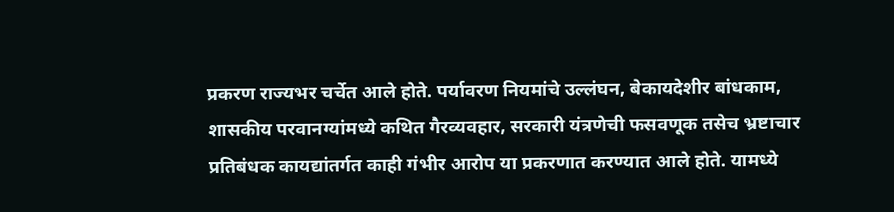प्रकरण राज्यभर चर्चेत आले होते. पर्यावरण नियमांचे उल्लंघन, बेकायदेशीर बांधकाम, शासकीय परवानग्यांमध्ये कथित गैरव्यवहार, सरकारी यंत्रणेची फसवणूक तसेच भ्रष्टाचार प्रतिबंधक कायद्यांतर्गत काही गंभीर आरोप या प्रकरणात करण्यात आले होते. यामध्ये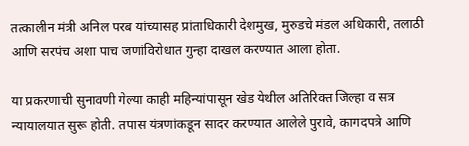तत्कालीन मंत्री अनिल परब यांच्यासह प्रांताधिकारी देशमुख, मुरुडचे मंडल अधिकारी, तलाठी आणि सरपंच अशा पाच जणांविरोधात गुन्हा दाखल करण्यात आला होता.

या प्रकरणाची सुनावणी गेल्या काही महिन्यांपासून खेड येथील अतिरिक्त जिल्हा व सत्र न्यायालयात सुरू होती. तपास यंत्रणांकडून सादर करण्यात आलेले पुरावे, कागदपत्रे आणि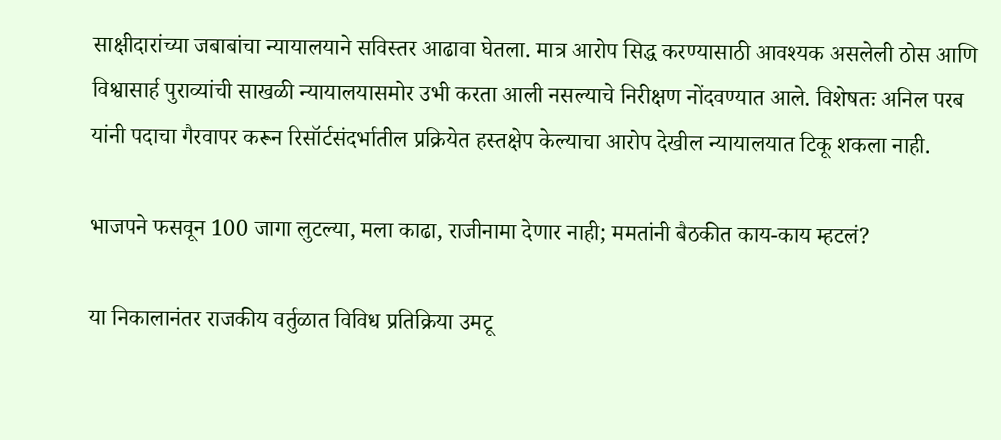साक्षीदारांच्या जबाबांचा न्यायालयाने सविस्तर आढावा घेतला. मात्र आरोप सिद्ध करण्यासाठी आवश्यक असलेली ठोस आणि विश्वासार्ह पुराव्यांची साखळी न्यायालयासमोर उभी करता आली नसल्याचे निरीक्षण नोंदवण्यात आले. विशेषतः अनिल परब यांनी पदाचा गैरवापर करून रिसॉर्टसंदर्भातील प्रक्रियेत हस्तक्षेप केल्याचा आरोप देखील न्यायालयात टिकू शकला नाही.

भाजपने फसवून 100 जागा लुटल्या, मला काढा, राजीनामा देणार नाही; ममतांनी बैठकीत काय-काय म्हटलं?

या निकालानंतर राजकीय वर्तुळात विविध प्रतिक्रिया उमटू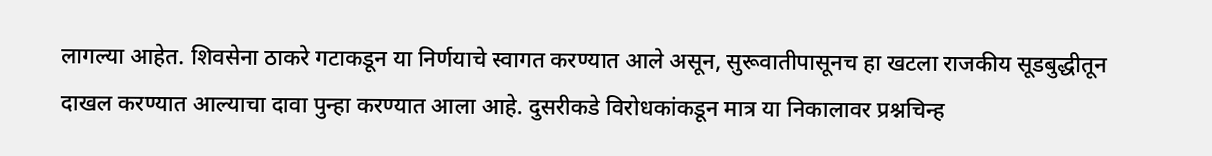लागल्या आहेत. शिवसेना ठाकरे गटाकडून या निर्णयाचे स्वागत करण्यात आले असून, सुरूवातीपासूनच हा खटला राजकीय सूडबुद्धीतून दाखल करण्यात आल्याचा दावा पुन्हा करण्यात आला आहे. दुसरीकडे विरोधकांकडून मात्र या निकालावर प्रश्नचिन्ह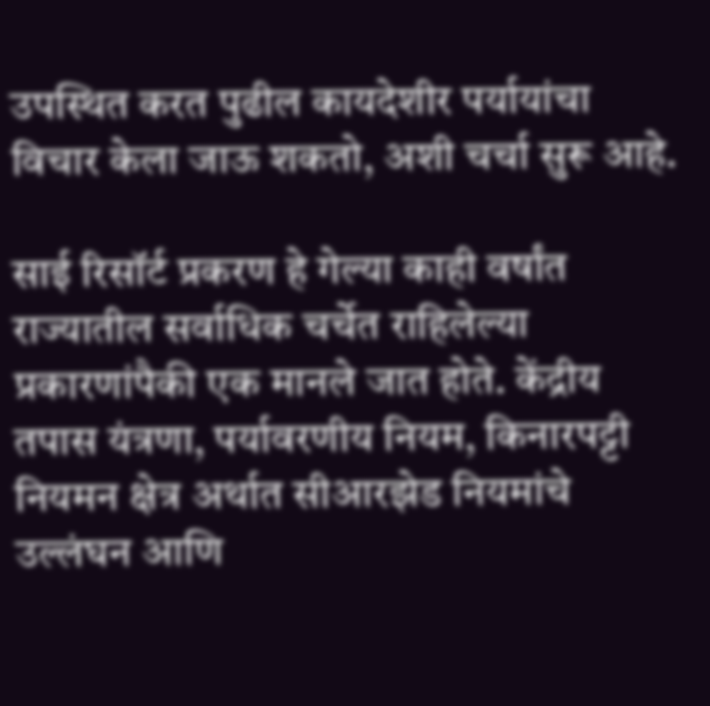उपस्थित करत पुढील कायदेशीर पर्यायांचा विचार केला जाऊ शकतो, अशी चर्चा सुरू आहे.

साई रिसॉर्ट प्रकरण हे गेल्या काही वर्षांत राज्यातील सर्वाधिक चर्चेत राहिलेल्या प्रकारणांपैकी एक मानले जात होते. केंद्रीय तपास यंत्रणा, पर्यावरणीय नियम, किनारपट्टी नियमन क्षेत्र अर्थात सीआरझेड नियमांचे उल्लंघन आणि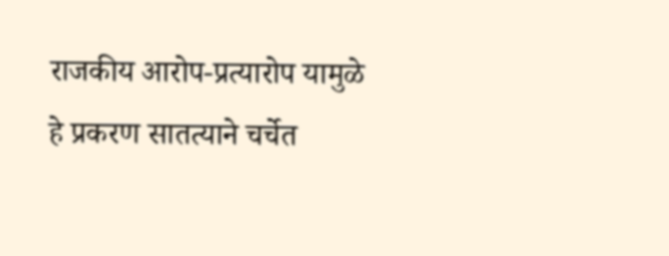राजकीय आरोप-प्रत्यारोप यामुळे हे प्रकरण सातत्याने चर्चेत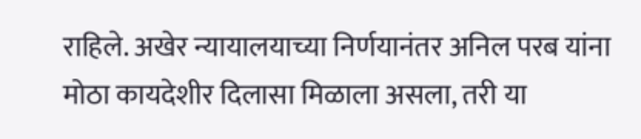राहिले. अखेर न्यायालयाच्या निर्णयानंतर अनिल परब यांना मोठा कायदेशीर दिलासा मिळाला असला, तरी या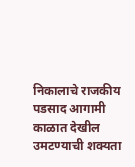निकालाचे राजकीय पडसाद आगामी काळात देखील उमटण्याची शक्यता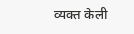व्यक्त केली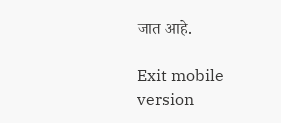जात आहे.

Exit mobile version